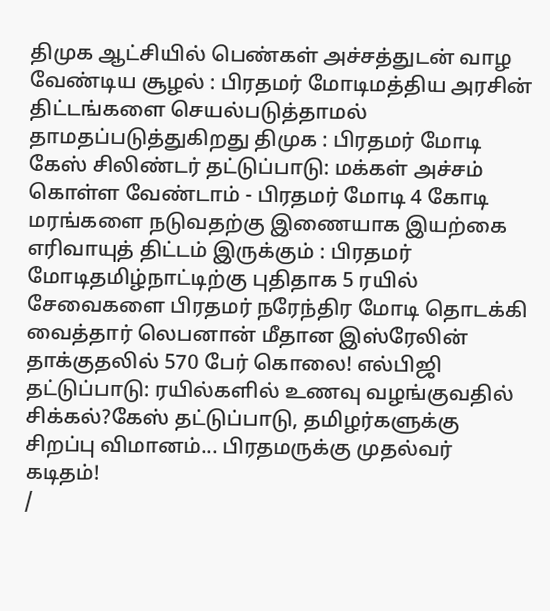திமுக ஆட்சியில் பெண்கள் அச்சத்துடன் வாழ வேண்டிய சூழல் : பிரதமர் மோடிமத்திய அரசின் திட்டங்களை செயல்படுத்தாமல் தாமதப்படுத்துகிறது திமுக : பிரதமர் மோடி கேஸ் சிலிண்டர் தட்டுப்பாடு: மக்கள் அச்சம் கொள்ள வேண்டாம் - பிரதமர் மோடி 4 கோடி மரங்களை நடுவதற்கு இணையாக இயற்கை எரிவாயுத் திட்டம் இருக்கும் : பிரதமர் மோடிதமிழ்நாட்டிற்கு புதிதாக 5 ரயில் சேவைகளை பிரதமர் நரேந்திர மோடி தொடக்கி வைத்தார் லெபனான் மீதான இஸ்ரேலின் தாக்குதலில் 570 பேர் கொலை! எல்பிஜி தட்டுப்பாடு: ரயில்களில் உணவு வழங்குவதில் சிக்கல்?கேஸ் தட்டுப்பாடு, தமிழர்களுக்கு சிறப்பு விமானம்... பிரதமருக்கு முதல்வர் கடிதம்!
/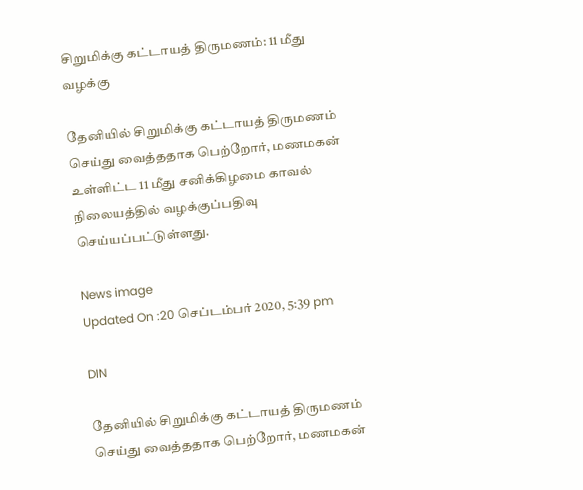சிறுமிக்கு கட்டாயத் திருமணம்: 11 மீது வழக்கு

தேனியில் சிறுமிக்கு கட்டாயத் திருமணம் செய்து வைத்ததாக பெற்றோர், மணமகன் உள்ளிட்ட 11 மீது சனிக்கிழமை காவல் நிலையத்தில் வழக்குப்பதிவு செய்யப்பட்டுள்ளது.

News image
Updated On :20 செப்டம்பர் 2020, 5:39 pm

DIN

தேனியில் சிறுமிக்கு கட்டாயத் திருமணம் செய்து வைத்ததாக பெற்றோர், மணமகன்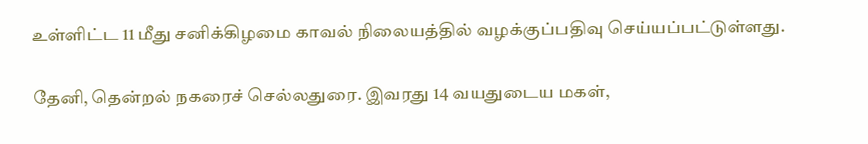உள்ளிட்ட 11 மீது சனிக்கிழமை காவல் நிலையத்தில் வழக்குப்பதிவு செய்யப்பட்டுள்ளது.

தேனி, தென்றல் நகரைச் செல்லதுரை. இவரது 14 வயதுடைய மகள்,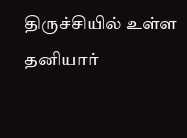திருச்சியில் உள்ள தனியார்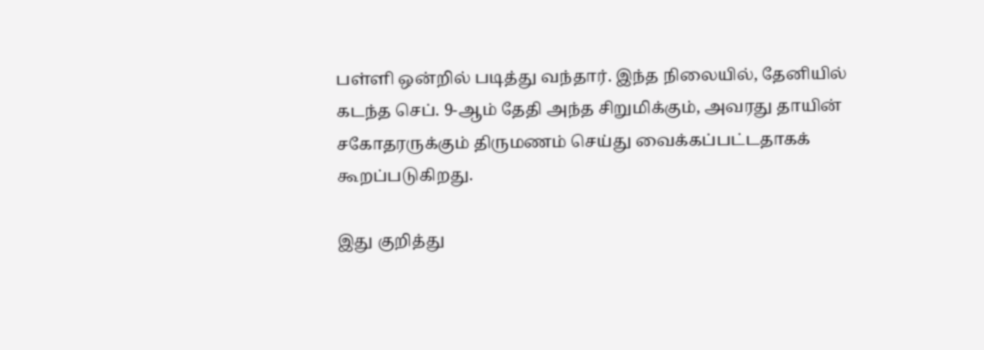பள்ளி ஒன்றில் படித்து வந்தார். இந்த நிலையில், தேனியில் கடந்த செப். 9-ஆம் தேதி அந்த சிறுமிக்கும், அவரது தாயின் சகோதரருக்கும் திருமணம் செய்து வைக்கப்பட்டதாகக் கூறப்படுகிறது.

இது குறித்து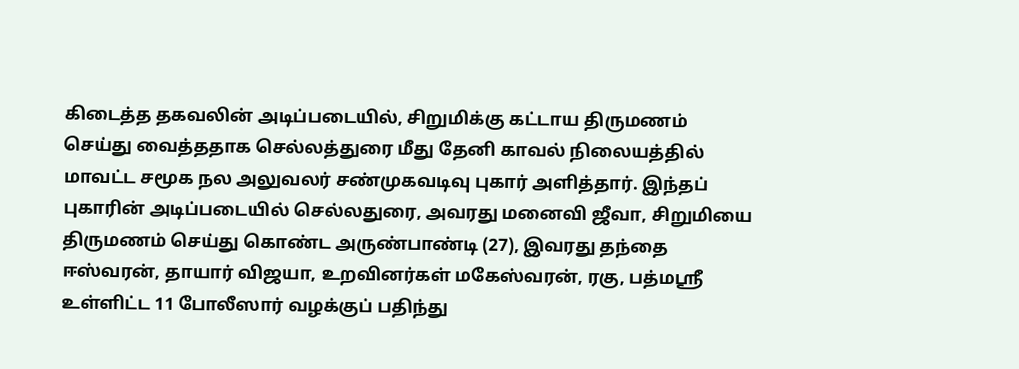கிடைத்த தகவலின் அடிப்படையில், சிறுமிக்கு கட்டாய திருமணம் செய்து வைத்ததாக செல்லத்துரை மீது தேனி காவல் நிலையத்தில் மாவட்ட சமூக நல அலுவலர் சண்முகவடிவு புகார் அளித்தார். இந்தப் புகாரின் அடிப்படையில் செல்லதுரை, அவரது மனைவி ஜீவா, சிறுமியை திருமணம் செய்து கொண்ட அருண்பாண்டி (27), இவரது தந்தை ஈஸ்வரன், தாயார் விஜயா, உறவினர்கள் மகேஸ்வரன், ரகு, பத்மஸ்ரீ உள்ளிட்ட 11 போலீஸார் வழக்குப் பதிந்து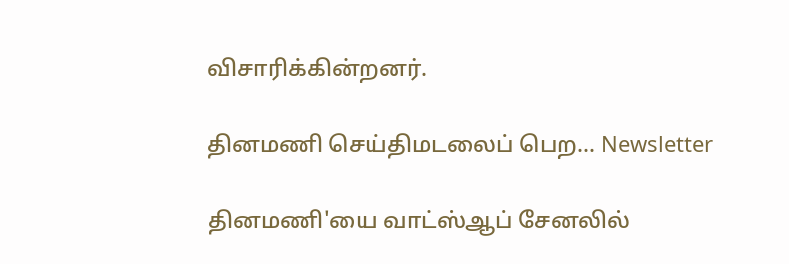விசாரிக்கின்றனர்.

தினமணி செய்திமடலைப் பெற... Newsletter

தினமணி'யை வாட்ஸ்ஆப் சேனலில்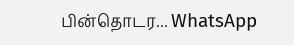பின்தொடர... WhatsApp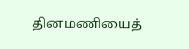தினமணியைத்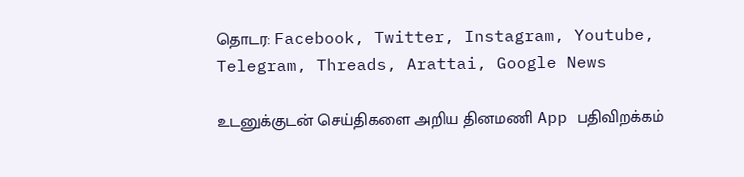தொடர: Facebook, Twitter, Instagram, Youtube, Telegram, Threads, Arattai, Google News

உடனுக்குடன் செய்திகளை அறிய தினமணி App பதிவிறக்கம்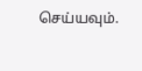செய்யவும்.